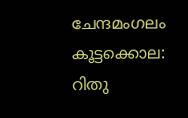ചേന്ദമംഗലം കൂട്ടക്കൊല: റിതു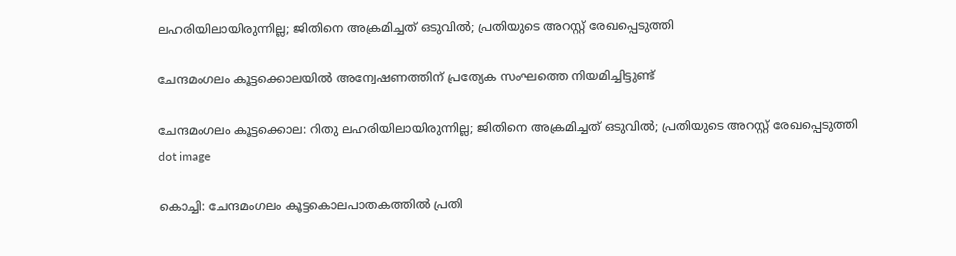ലഹരിയിലായിരുന്നില്ല; ജിതിനെ അക്രമിച്ചത് ഒടുവിൽ; പ്രതിയുടെ അറസ്റ്റ് രേഖപ്പെടുത്തി

ചേന്ദമംഗലം കൂട്ടക്കൊലയില്‍ അന്വേഷണത്തിന് പ്രത്യേക സംഘത്തെ നിയമിച്ചിട്ടുണ്ട്

ചേന്ദമംഗലം കൂട്ടക്കൊല: റിതു ലഹരിയിലായിരുന്നില്ല; ജിതിനെ അക്രമിച്ചത് ഒടുവിൽ; പ്രതിയുടെ അറസ്റ്റ് രേഖപ്പെടുത്തി
dot image

കൊച്ചി: ചേന്ദമംഗലം കൂട്ടകൊലപാതകത്തില്‍ പ്രതി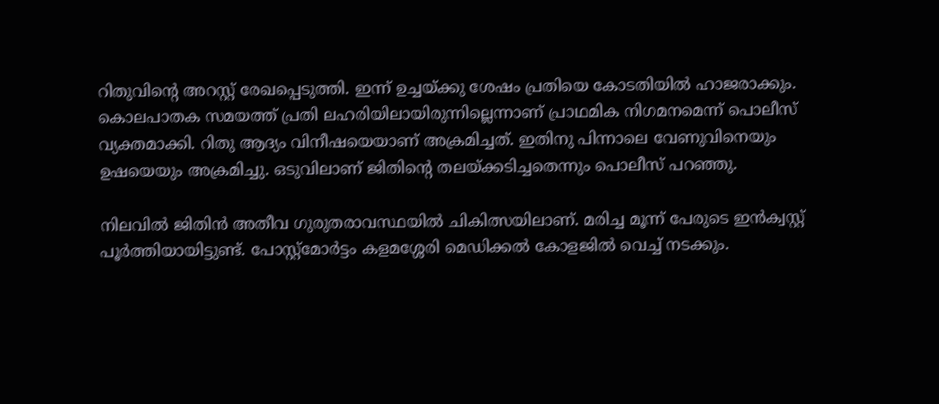റിതുവിന്റെ അറസ്റ്റ് രേഖപ്പെടുത്തി. ഇന്ന് ഉച്ചയ്ക്കു ശേഷം പ്രതിയെ കോടതിയില്‍ ഹാജരാക്കും. കൊലപാതക സമയത്ത് പ്രതി ലഹരിയിലായിരുന്നില്ലെന്നാണ് പ്രാഥമിക നിഗമനമെന്ന് പൊലീസ് വ്യക്തമാക്കി. റിതു ആദ്യം വിനീഷയെയാണ് അക്രമിച്ചത്. ഇതിനു പിന്നാലെ വേണുവിനെയും ഉഷയെയും അക്രമിച്ചു. ഒടുവിലാണ് ജിതിന്റെ തലയ്ക്കടിച്ചതെന്നും പൊലീസ് പറഞ്ഞു.

നിലവില്‍ ജിതിന്‍ അതീവ ഗുരുതരാവസ്ഥയില്‍ ചികിത്സയിലാണ്. മരിച്ച മൂന്ന് പേരുടെ ഇന്‍ക്വസ്റ്റ് പൂര്‍ത്തിയായിട്ടുണ്ട്. പോസ്റ്റ്‌മോര്‍ട്ടം കളമശ്ശേരി മെഡിക്കല്‍ കോളജില്‍ വെച്ച് നടക്കും.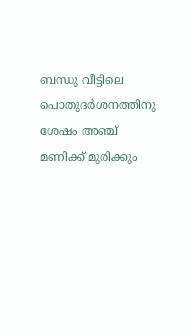ബന്ധു വീട്ടിലെ പൊതുദര്‍ശനത്തിനു ശേഷം അഞ്ച് മണിക്ക് മുരിക്കും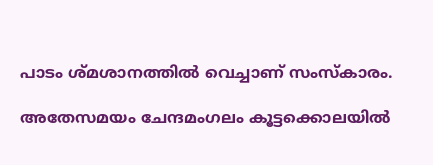പാടം ശ്മശാനത്തില്‍ വെച്ചാണ് സംസ്‌കാരം.

അതേസമയം ചേന്ദമംഗലം കൂട്ടക്കൊലയില്‍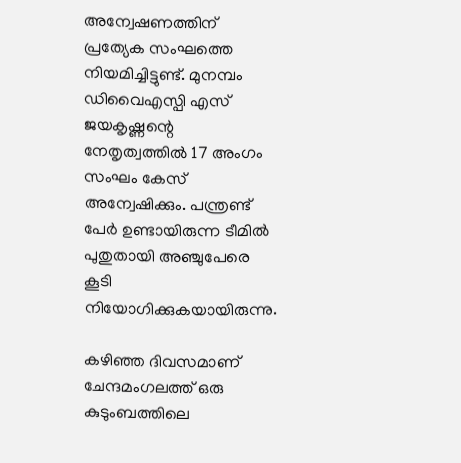അന്വേഷണത്തിന് പ്രത്യേക സംഘത്തെ നിയമിച്ചിട്ടുണ്ട്. മുനമ്പം ഡിവൈഎസ്പി എസ് ജയകൃഷ്ണന്റെ നേതൃത്വത്തില്‍ 17 അംഗം സംഘം കേസ് അന്വേഷിക്കും. പന്ത്രണ്ട് പേര്‍ ഉണ്ടായിരുന്ന ടീമില്‍ പുതുതായി അഞ്ചുപേരെ കൂടി നിയോഗിക്കുകയായിരുന്നു.

കഴിഞ്ഞ ദിവസമാണ് ചേന്ദമംഗലത്ത് ഒരു കുടുംബത്തിലെ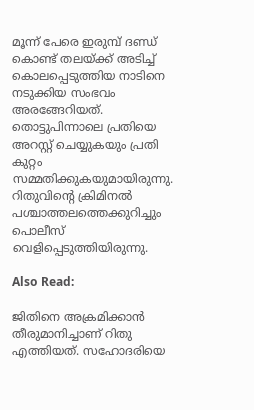മൂന്ന് പേരെ ഇരുമ്പ് ദണ്ഡ് കൊണ്ട് തലയ്ക്ക് അടിച്ച് കൊലപ്പെടുത്തിയ നാടിനെ നടുക്കിയ സംഭവം അരങ്ങേറിയത്. തൊട്ടുപിന്നാലെ പ്രതിയെ അറസ്റ്റ് ചെയ്യുകയും പ്രതി കുറ്റം സമ്മതിക്കുകയുമായിരുന്നു. റിതുവിന്റെ ക്രിമിനല്‍ പശ്ചാത്തലത്തെക്കുറിച്ചും പൊലീസ് വെളിപ്പെടുത്തിയിരുന്നു.

Also Read:

ജിതിനെ അക്രമിക്കാന്‍ തീരുമാനിച്ചാണ് റിതു എത്തിയത്. സഹോദരിയെ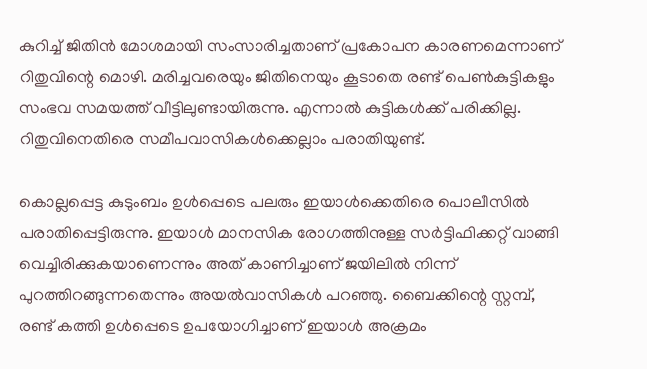കുറിച്ച് ജിതിന്‍ മോശമായി സംസാരിച്ചതാണ് പ്രകോപന കാരണമെന്നാണ് റിതുവിന്റെ മൊഴി. മരിച്ചവരെയും ജിതിനെയും കൂടാതെ രണ്ട് പെണ്‍കുട്ടികളും സംഭവ സമയത്ത് വീട്ടിലുണ്ടായിരുന്നു. എന്നാല്‍ കുട്ടികള്‍ക്ക് പരിക്കില്ല. റിതുവിനെതിരെ സമീപവാസികള്‍ക്കെല്ലാം പരാതിയുണ്ട്.

കൊല്ലപ്പെട്ട കുടുംബം ഉള്‍പ്പെടെ പലരും ഇയാള്‍ക്കെതിരെ പൊലീസില്‍ പരാതിപ്പെട്ടിരുന്നു. ഇയാള്‍ മാനസിക രോഗത്തിനുള്ള സര്‍ട്ടിഫിക്കറ്റ് വാങ്ങി വെച്ചിരിക്കുകയാണെന്നും അത് കാണിച്ചാണ് ജയിലില്‍ നിന്ന് പുറത്തിറങ്ങുന്നതെന്നും അയല്‍വാസികള്‍ പറഞ്ഞു. ബൈക്കിന്റെ സ്റ്റമ്പ്, രണ്ട് കത്തി ഉള്‍പ്പെടെ ഉപയോഗിച്ചാണ് ഇയാള്‍ അക്രമം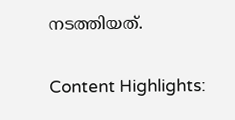നടത്തിയത്.

Content Highlights: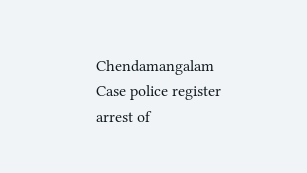Chendamangalam Case police register arrest of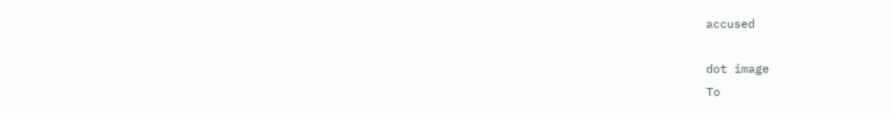accused

dot image
To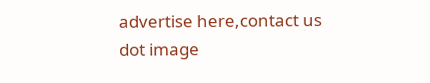advertise here,contact us
dot image